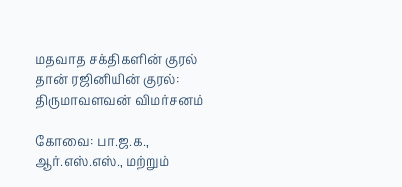மதவாத சக்திகளின் குரல் தான் ரஜினியின் குரல்: திருமாவளவன் விமர்சனம்

கோவை: பா.ஜ.க., ஆர்.எஸ்.எஸ்., மற்றும்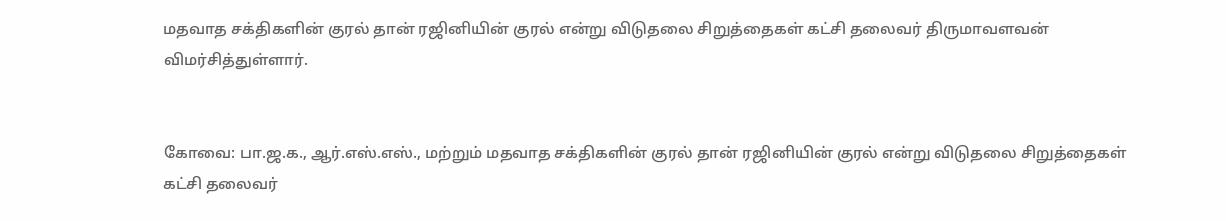மதவாத சக்திகளின் குரல் தான் ரஜினியின் குரல் என்று விடுதலை சிறுத்தைகள் கட்சி தலைவர் திருமாவளவன் விமர்சித்துள்ளார்.


கோவை: பா.ஜ.க., ஆர்.எஸ்.எஸ்., மற்றும் மதவாத சக்திகளின் குரல் தான் ரஜினியின் குரல் என்று விடுதலை சிறுத்தைகள் கட்சி தலைவர்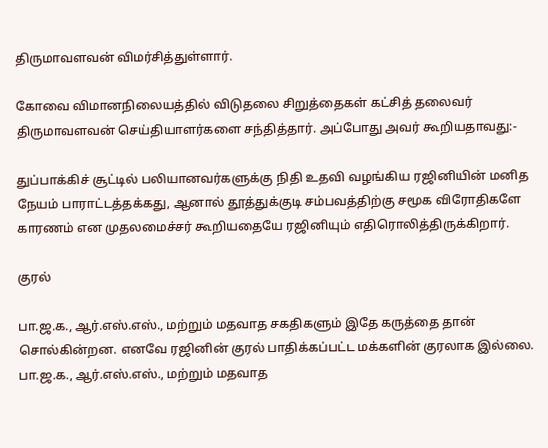திருமாவளவன் விமர்சித்துள்ளார்.

கோவை விமானநிலையத்தில் விடுதலை சிறுத்தைகள் கட்சித் தலைவர் திருமாவளவன் செய்தியாளர்களை சந்தித்தார். அப்போது அவர் கூறியதாவது:-

துப்பாக்கிச் சூட்டில் பலியானவர்களுக்கு நிதி உதவி வழங்கிய ரஜினியின் மனித நேயம் பாராட்டத்தக்கது, ஆனால் தூத்துக்குடி சம்பவத்திற்கு சமூக விரோதிகளே காரணம் என முதலமைச்சர் கூறியதையே ரஜினியும் எதிரொலித்திருக்கிறார்.

குரல்

பா.ஜ.க., ஆர்.எஸ்.எஸ்., மற்றும் மதவாத சகதிகளும் இதே கருத்தை தான் சொல்கின்றன. எனவே ரஜினின் குரல் பாதிக்கப்பட்ட மக்களின் குரலாக இல்லை. பா.ஜ.க., ஆர்.எஸ்.எஸ்., மற்றும் மதவாத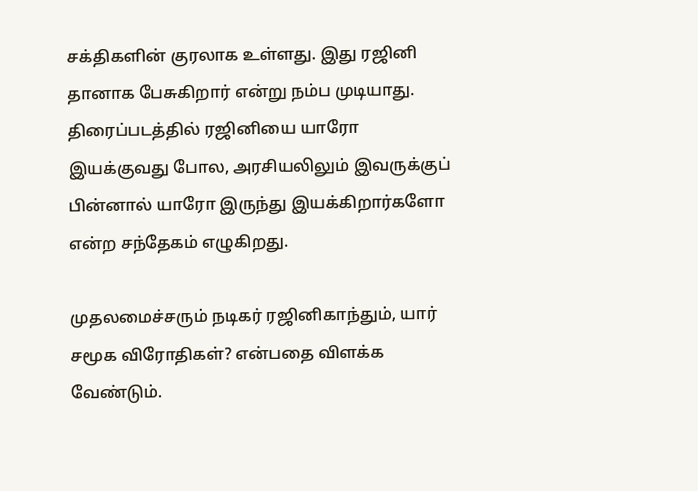சக்திகளின் குரலாக உள்ளது. இது ரஜினி தானாக பேசுகிறார் என்று நம்ப முடியாது. திரைப்படத்தில் ரஜினியை யாரோ இயக்குவது போல, அரசியலிலும் இவருக்குப் பின்னால் யாரோ இருந்து இயக்கிறார்களோ என்ற சந்தேகம் எழுகிறது.

முதலமைச்சரும் நடிகர் ரஜினிகாந்தும், யார் சமூக விரோதிகள்? என்பதை விளக்க வேண்டும்.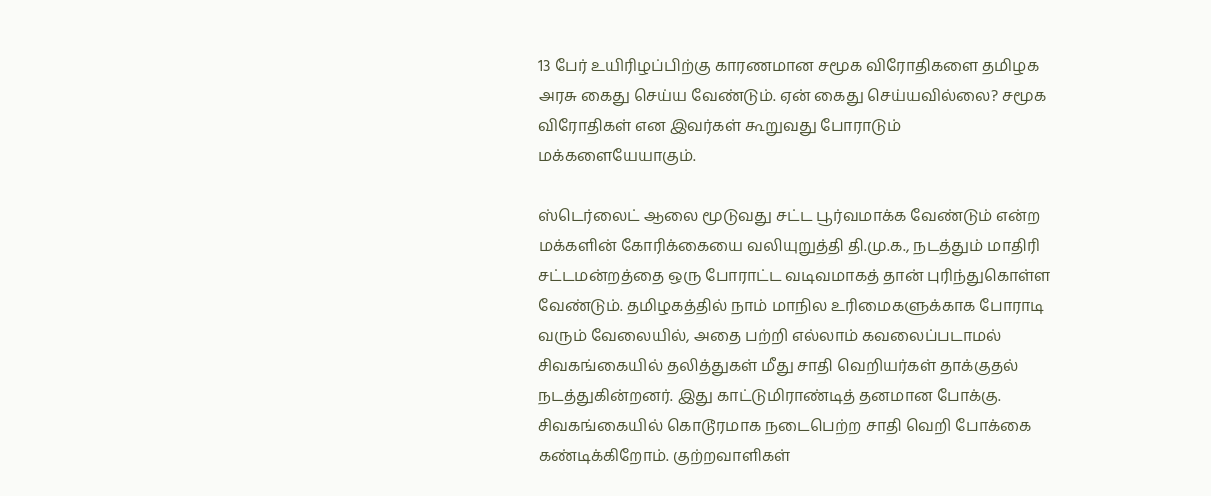13 பேர் உயிரிழப்பிற்கு காரணமான சமூக விரோதிகளை தமிழக அரசு கைது செய்ய வேண்டும். ஏன் கைது செய்யவில்லை? சமூக விரோதிகள் என இவர்கள் கூறுவது போராடும் மக்களையேயாகும்.

ஸ்டெர்லைட் ஆலை மூடுவது சட்ட பூர்வமாக்க வேண்டும் என்ற மக்களின் கோரிக்கையை வலியுறுத்தி தி.மு.க., நடத்தும் மாதிரி சட்டமன்றத்தை ஒரு போராட்ட வடிவமாகத் தான் புரிந்துகொள்ள வேண்டும். தமிழகத்தில் நாம் மாநில உரிமைகளுக்காக போராடி வரும் வேலையில், அதை பற்றி எல்லாம் கவலைப்படாமல் சிவகங்கையில் தலித்துகள் மீது சாதி வெறியர்கள் தாக்குதல் நடத்துகின்றனர். இது காட்டுமிராண்டித் தனமான போக்கு. சிவகங்கையில் கொடூரமாக நடைபெற்ற சாதி வெறி போக்கை கண்டிக்கிறோம். குற்றவாளிகள்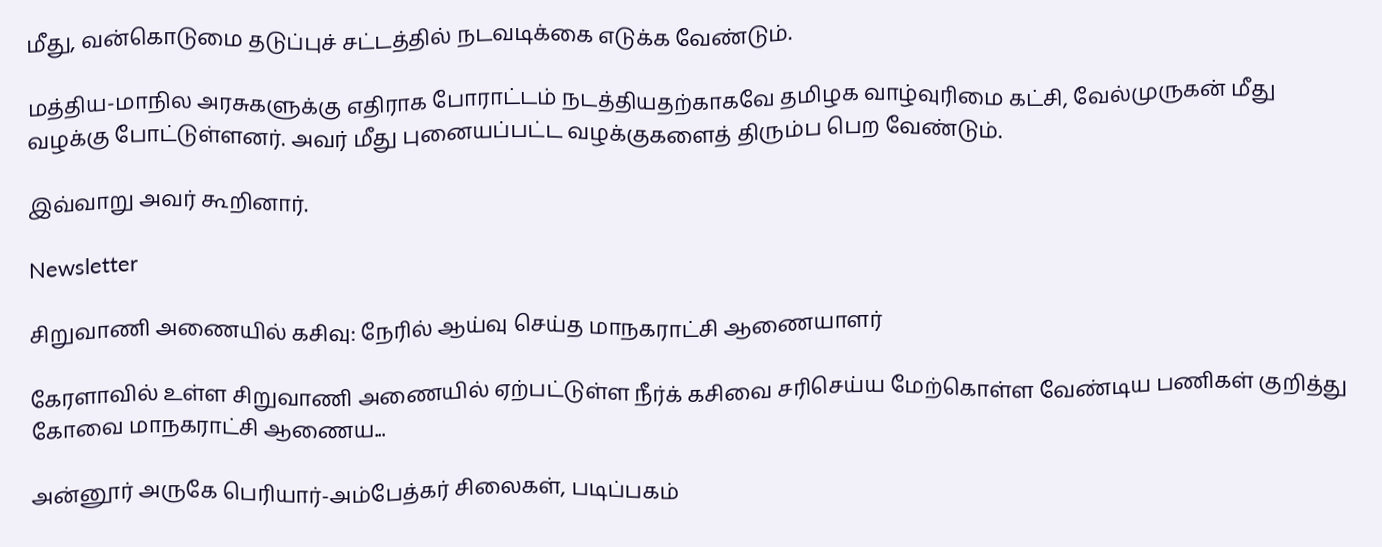மீது, வன்கொடுமை தடுப்புச் சட்டத்தில் நடவடிக்கை எடுக்க வேண்டும்.

மத்திய-மாநில அரசுகளுக்கு எதிராக போராட்டம் நடத்தியதற்காகவே தமிழக வாழ்வுரிமை கட்சி, வேல்முருகன் மீது வழக்கு போட்டுள்ளனர். அவர் மீது புனையப்பட்ட வழக்குகளைத் திரும்ப பெற வேண்டும்.

இவ்வாறு அவர் கூறினார்.

Newsletter

சிறுவாணி அணையில் கசிவு: நேரில் ஆய்வு செய்த மாநகராட்சி ஆணையாளர்

கேரளாவில் உள்ள சிறுவாணி அணையில் ஏற்பட்டுள்ள நீர்க் கசிவை சரிசெய்ய மேற்கொள்ள வேண்டிய பணிகள் குறித்து கோவை மாநகராட்சி ஆணைய...

அன்னூர் அருகே பெரியார்-அம்பேத்கர் சிலைகள், படிப்பகம்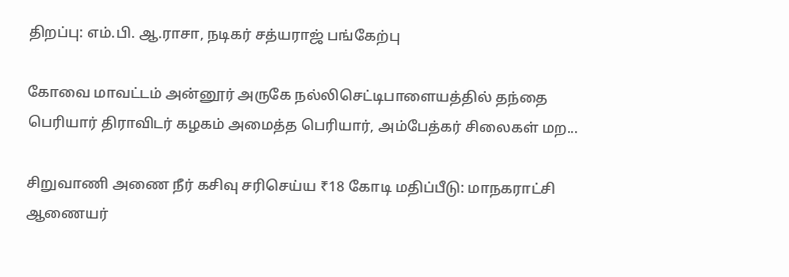திறப்பு: எம்.பி. ஆ.ராசா, நடிகர் சத்யராஜ் பங்கேற்பு

கோவை மாவட்டம் அன்னூர் அருகே நல்லிசெட்டிபாளையத்தில் தந்தை பெரியார் திராவிடர் கழகம் அமைத்த பெரியார், அம்பேத்கர் சிலைகள் மற...

சிறுவாணி அணை நீர் கசிவு சரிசெய்ய ₹18 கோடி மதிப்பீடு: மாநகராட்சி ஆணையர்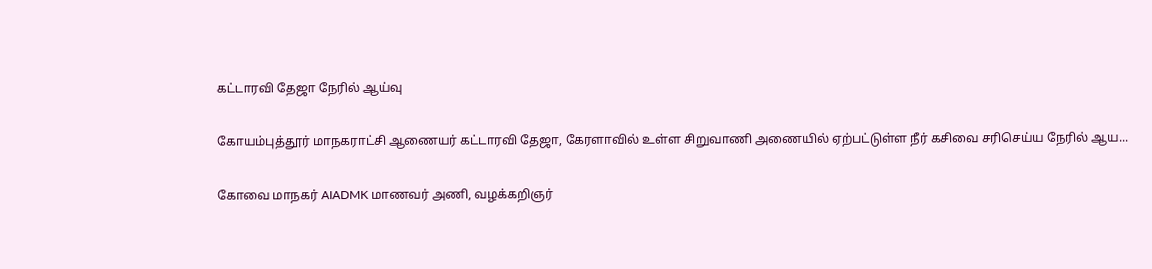கட்டாரவி தேஜா நேரில் ஆய்வு

கோயம்புத்தூர் மாநகராட்சி ஆணையர் கட்டாரவி தேஜா, கேரளாவில் உள்ள சிறுவாணி அணையில் ஏற்பட்டுள்ள நீர் கசிவை சரிசெய்ய நேரில் ஆய...

கோவை மாநகர் AIADMK மாணவர் அணி, வழக்கறிஞர்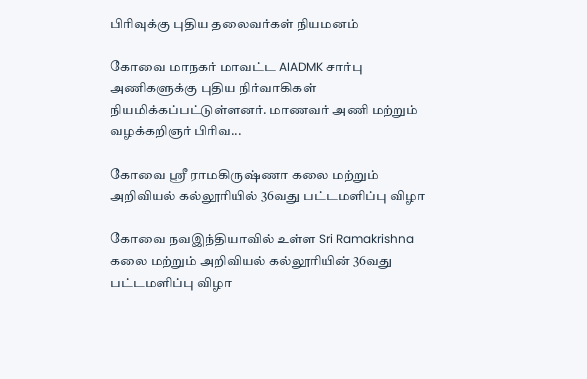பிரிவுக்கு புதிய தலைவர்கள் நியமனம்

கோவை மாநகர் மாவட்ட AIADMK சார்பு அணிகளுக்கு புதிய நிர்வாகிகள் நியமிக்கப்பட்டுள்ளனர். மாணவர் அணி மற்றும் வழக்கறிஞர் பிரிவ...

கோவை ஸ்ரீ ராமகிருஷ்ணா கலை மற்றும் அறிவியல் கல்லூரியில் 36வது பட்டமளிப்பு விழா

கோவை நவஇந்தியாவில் உள்ள Sri Ramakrishna கலை மற்றும் அறிவியல் கல்லூரியின் 36வது பட்டமளிப்பு விழா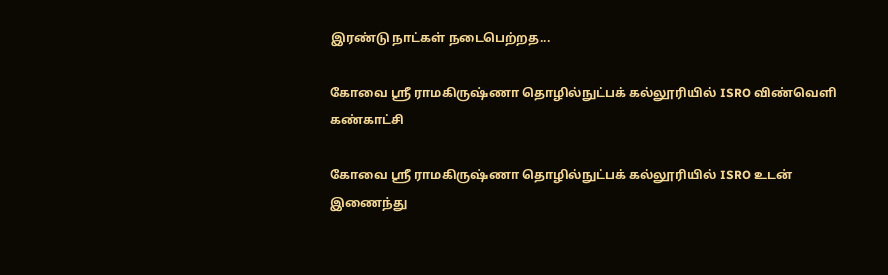இரண்டு நாட்கள் நடைபெற்றத...

கோவை ஸ்ரீ ராமகிருஷ்ணா தொழில்நுட்பக் கல்லூரியில் ISRO விண்வெளி கண்காட்சி

கோவை ஸ்ரீ ராமகிருஷ்ணா தொழில்நுட்பக் கல்லூரியில் ISRO உடன் இணைந்து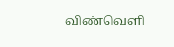விண்வெளி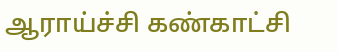ஆராய்ச்சி கண்காட்சி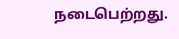நடைபெற்றது.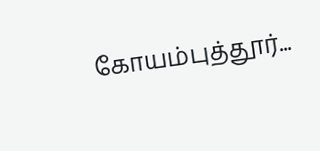கோயம்புத்தூர்...